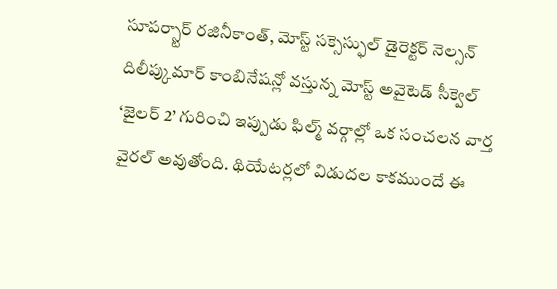సూపర్స్టార్ రజినీకాంత్, మోస్ట్ సక్సెస్ఫుల్ డైరెక్టర్ నెల్సన్ దిలీప్కుమార్ కాంబినేషన్లో వస్తున్న మోస్ట్ అవైటెడ్ సీక్వెల్ ‘జైలర్ 2’ గురించి ఇప్పుడు ఫిల్మ్ వర్గాల్లో ఒక సంచలన వార్త వైరల్ అవుతోంది. థియేటర్లలో విడుదల కాకముందే ఈ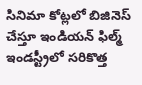సినిమా కోట్లలో బిజినెస్ చేస్తూ ఇండియన్ ఫిల్మ్ ఇండస్ట్రీలో సరికొత్త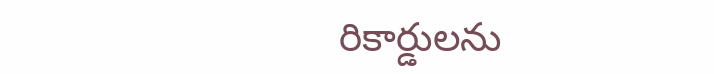రికార్డులను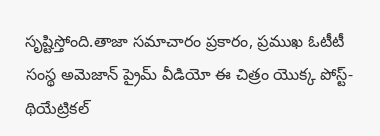సృష్టిస్తోంది.తాజా సమాచారం ప్రకారం, ప్రముఖ ఓటీటీ సంస్థ అమెజాన్ ప్రైమ్ వీడియో ఈ చిత్రం యొక్క పోస్ట్-థియేట్రికల్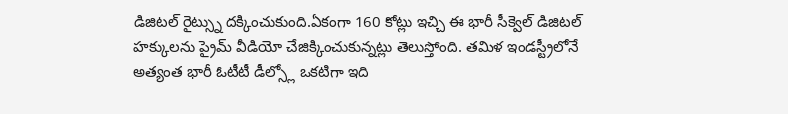డిజిటల్ రైట్స్ను దక్కించుకుంది.ఏకంగా 160 కోట్లు ఇచ్చి ఈ భారీ సీక్వెల్ డిజిటల్ హక్కులను ప్రైమ్ వీడియో చేజిక్కించుకున్నట్లు తెలుస్తోంది. తమిళ ఇండస్ట్రీలోనే అత్యంత భారీ ఓటీటీ డీల్స్లో ఒకటిగా ఇది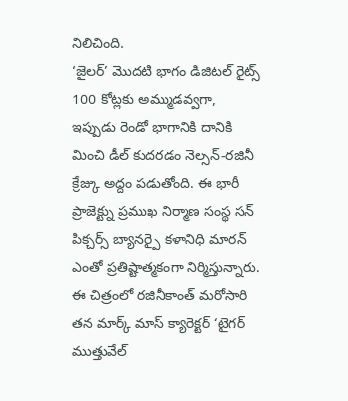నిలిచింది.
‘జైలర్’ మొదటి భాగం డిజిటల్ రైట్స్ 100 కోట్లకు అమ్ముడవ్వగా, ఇప్పుడు రెండో భాగానికి దానికి మించి డీల్ కుదరడం నెల్సన్-రజినీ క్రేజ్కు అద్దం పడుతోంది. ఈ భారీ ప్రాజెక్ట్ను ప్రముఖ నిర్మాణ సంస్థ సన్ పిక్చర్స్ బ్యానర్పై కళానిధి మారన్ ఎంతో ప్రతిష్టాత్మకంగా నిర్మిస్తున్నారు.
ఈ చిత్రంలో రజినీకాంత్ మరోసారి తన మార్క్ మాస్ క్యారెక్టర్ ‘టైగర్ ముత్తువేల్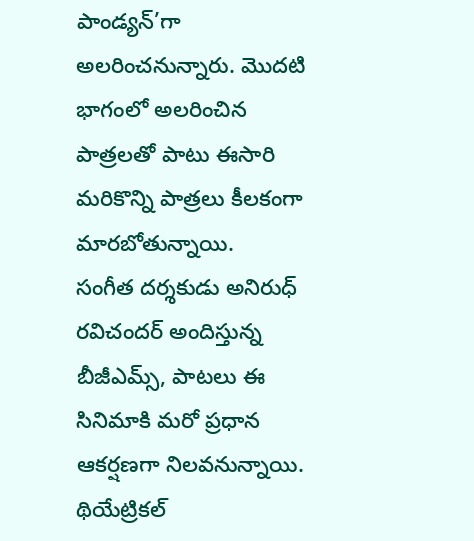పాండ్యన్’గా అలరించనున్నారు. మొదటి భాగంలో అలరించిన పాత్రలతో పాటు ఈసారి మరికొన్ని పాత్రలు కీలకంగా మారబోతున్నాయి.
సంగీత దర్శకుడు అనిరుధ్ రవిచందర్ అందిస్తున్న బీజీఎమ్స్, పాటలు ఈ సినిమాకి మరో ప్రధాన ఆకర్షణగా నిలవనున్నాయి. థియేట్రికల్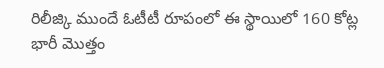రిలీజ్కి ముందే ఓటీటీ రూపంలో ఈ స్థాయిలో 160 కోట్ల భారీ మొత్తం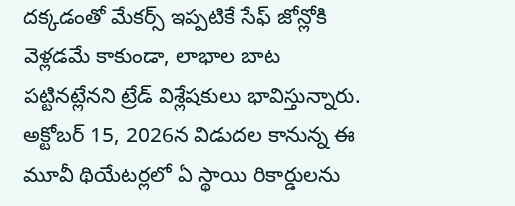దక్కడంతో మేకర్స్ ఇప్పటికే సేఫ్ జోన్లోకి వెళ్లడమే కాకుండా, లాభాల బాట పట్టినట్లేనని ట్రేడ్ విశ్లేషకులు భావిస్తున్నారు. అక్టోబర్ 15, 2026న విడుదల కానున్న ఈ మూవీ థియేటర్లలో ఏ స్థాయి రికార్డులను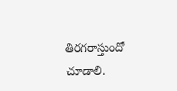తిరగరాస్తుందో చూడాలి.